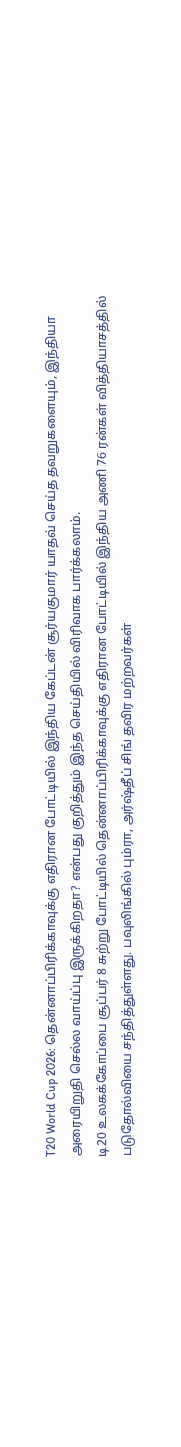T20 World Cup 2026: தென்னாப்பிரிக்காவுக்கு எதிரான போட்டியில் இந்திய கேப்டன் சூர்யகுமார் யாதவ் செய்த தவறுகளையும், இந்தியா அரையிறுதி செல்ல வாய்ப்பு இருக்கிறதா? என்பது குறித்தும் இந்த செய்தியில் விரிவாக பார்க்கலாம்.
டி20 உலகக்கோப்பை சூப்பர் 8 சுற்று போட்டியில் தென்னாப்பிரிக்காவுக்கு எதிரான போட்டியில் இந்திய அணி 76 ரன்கள் வித்தியாசத்தில் படுதோல்வியை சந்தித்துள்ளது. பவுலிங்கில் பும்ரா, அர்ஷ்தீப் சிங் தவிர மற்றவர்கள்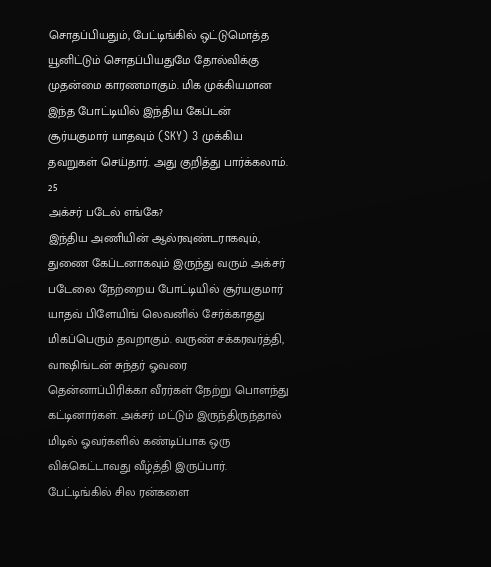சொதப்பியதும், பேட்டிங்கில் ஒட்டுமொத்த யூனிட்டும் சொதப்பியதுமே தோல்விக்கு முதன்மை காரணமாகும். மிக முக்கியமான இந்த போட்டியில் இந்திய கேப்டன் சூர்யகுமார் யாதவும் (SKY) 3 முக்கிய தவறுகள் செய்தார். அது குறித்து பார்க்கலாம்.
25
அக்சர் படேல் எங்கே?
இந்திய அணியின் ஆல்ரவுண்டராகவும், துணை கேப்டனாகவும் இருந்து வரும் அக்சர் படேலை நேற்றைய போட்டியில் சூர்யகுமார் யாதவ் பிளேயிங் லெவனில் சேர்க்காதது மிகப்பெரும் தவறாகும். வருண் சக்கரவர்த்தி, வாஷிங்டன் சுந்தர் ஓவரை தென்னாப்பிரிக்கா வீரர்கள் நேற்று பொளந்து கட்டினார்கள். அக்சர் மட்டும் இருந்திருந்தால் மிடில் ஓவர்களில் கண்டிப்பாக ஒரு விக்கெட்டாவது வீழ்த்தி இருப்பார்.
பேட்டிங்கில் சில ரன்களை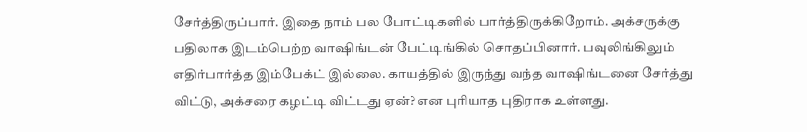சேர்த்திருப்பார். இதை நாம் பல போட்டிகளில் பார்த்திருக்கிறோம். அக்சருக்கு பதிலாக இடம்பெற்ற வாஷிங்டன் பேட்டிங்கில் சொதப்பினார். பவுலிங்கிலும் எதிர்பார்த்த இம்பேக்ட் இல்லை. காயத்தில் இருந்து வந்த வாஷிங்டனை சேர்த்து விட்டு, அக்சரை கழட்டி விட்டது ஏன்? என புரியாத புதிராக உள்ளது.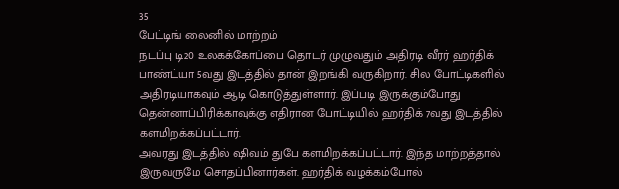35
பேட்டிங் லைனில் மாற்றம்
நடப்பு டி20 உலகக்கோப்பை தொடர் முழுவதும் அதிரடி வீரர் ஹர்திக் பாண்ட்யா 5வது இடத்தில் தான் இறங்கி வருகிறார். சில போட்டிகளில் அதிரடியாகவும் ஆடி கொடுத்துள்ளார். இப்படி இருக்கும்போது தென்னாப்பிரிக்காவுக்கு எதிரான போட்டியில் ஹர்திக் 7வது இடத்தில் களமிறக்கப்பட்டார்.
அவரது இடத்தில் ஷிவம் துபே களமிறக்கப்பட்டார். இந்த மாற்றத்தால் இருவருமே சொதப்பினார்கள். ஹர்திக் வழக்கம்போல்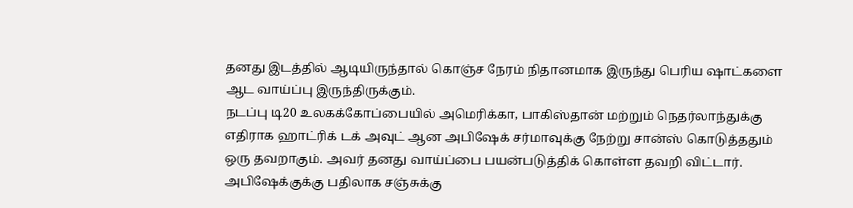தனது இடத்தில் ஆடியிருந்தால் கொஞ்ச நேரம் நிதானமாக இருந்து பெரிய ஷாட்களை ஆட வாய்ப்பு இருந்திருக்கும்.
நடப்பு டி20 உலகக்கோப்பையில் அமெரிக்கா, பாகிஸ்தான் மற்றும் நெதர்லாந்துக்கு எதிராக ஹாட்ரிக் டக் அவுட் ஆன அபிஷேக் சர்மாவுக்கு நேற்று சான்ஸ் கொடுத்ததும் ஒரு தவறாகும். அவர் தனது வாய்ப்பை பயன்படுத்திக் கொள்ள தவறி விட்டார்.
அபிஷேக்குக்கு பதிலாக சஞ்சுக்கு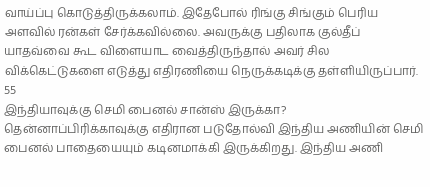வாய்ப்பு கொடுத்திருக்கலாம். இதேபோல் ரிங்கு சிங்கும் பெரிய அளவில் ரன்கள் சேர்க்கவில்லை. அவருக்கு பதிலாக குல்தீப் யாதவ்வை கூட விளையாட வைத்திருந்தால் அவர் சில விக்கெட்டுகளை எடுத்து எதிரணியை நெருக்கடிக்கு தள்ளியிருப்பார்.
55
இந்தியாவுக்கு செமி பைனல் சான்ஸ் இருக்கா?
தென்னாப்பிரிக்காவுக்கு எதிரான படுதோல்வி இந்திய அணியின் செமி பைனல் பாதையையும் கடினமாக்கி இருக்கிறது. இந்திய அணி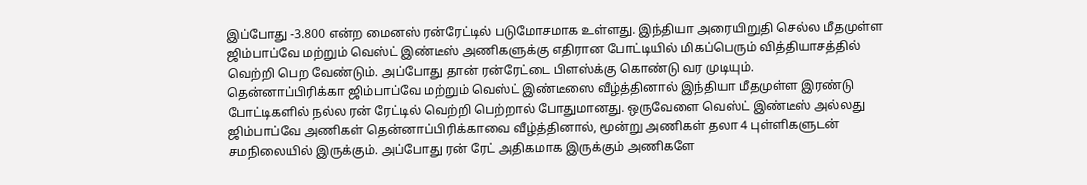இப்போது -3.800 என்ற மைனஸ் ரன்ரேட்டில் படுமோசமாக உள்ளது. இந்தியா அரையிறுதி செல்ல மீதமுள்ள ஜிம்பாப்வே மற்றும் வெஸ்ட் இண்டீஸ் அணிகளுக்கு எதிரான போட்டியில் மிகப்பெரும் வித்தியாசத்தில் வெற்றி பெற வேண்டும். அப்போது தான் ரன்ரேட்டை பிளஸ்க்கு கொண்டு வர முடியும்.
தென்னாப்பிரிக்கா ஜிம்பாப்வே மற்றும் வெஸ்ட் இண்டீஸை வீழ்த்தினால் இந்தியா மீதமுள்ள இரண்டு போட்டிகளில் நல்ல ரன் ரேட்டில் வெற்றி பெற்றால் போதுமானது. ஒருவேளை வெஸ்ட் இண்டீஸ் அல்லது ஜிம்பாப்வே அணிகள் தென்னாப்பிரிக்காவை வீழ்த்தினால், மூன்று அணிகள் தலா 4 புள்ளிகளுடன் சமநிலையில் இருக்கும். அப்போது ரன் ரேட் அதிகமாக இருக்கும் அணிகளே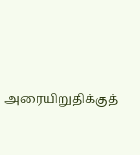அரையிறுதிக்குத்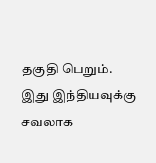தகுதி பெறும். இது இந்தியவுக்கு சவலாக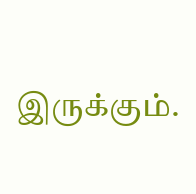இருக்கும்.